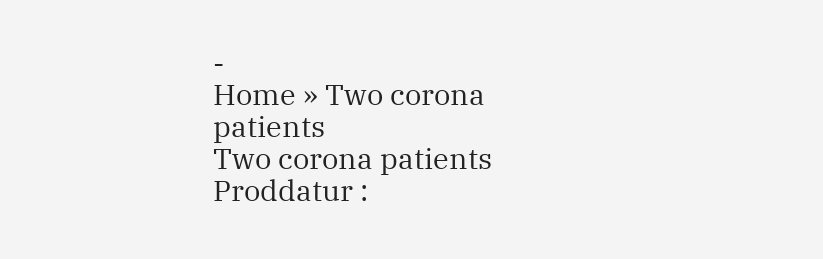-
Home » Two corona patients
Two corona patients
Proddatur :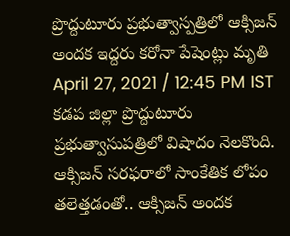ప్రొద్దుటూరు ప్రభుత్వాస్పత్రిలో ఆక్సిజన్ అందక ఇద్దరు కరోనా పేషెంట్లు మృతి
April 27, 2021 / 12:45 PM IST
కడప జిల్లా ప్రొద్దుటూరు ప్రభుత్వాసుపత్రిలో విషాదం నెలకొంది. ఆక్సిజన్ సరఫరాలో సాంకేతిక లోపం తలెత్తడంతో.. ఆక్సిజన్ అందక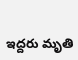ఇద్దరు మృతి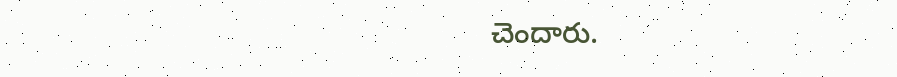చెందారు.